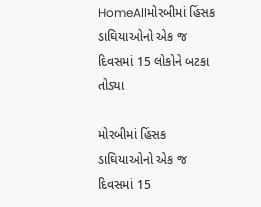HomeAllમોરબીમાં હિંસક ડાઘિયાઓનો એક જ દિવસમાં 15 લોકોને બટકા તોડ્યા

મોરબીમાં હિંસક ડાઘિયાઓનો એક જ દિવસમાં 15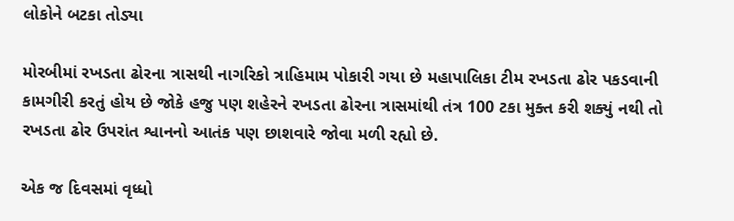લોકોને બટકા તોડ્યા

મોરબીમાં રખડતા ઢોરના ત્રાસથી નાગરિકો ત્રાહિમામ પોકારી ગયા છે મહાપાલિકા ટીમ રખડતા ઢોર પકડવાની કામગીરી કરતું હોય છે જોકે હજુ પણ શહેરને રખડતા ઢોરના ત્રાસમાંથી તંત્ર 100 ટકા મુક્ત કરી શક્યું નથી તો રખડતા ઢોર ઉપરાંત શ્વાનનો આતંક પણ છાશવારે જોવા મળી રહ્યો છે.

એક જ દિવસમાં વૃધ્ધો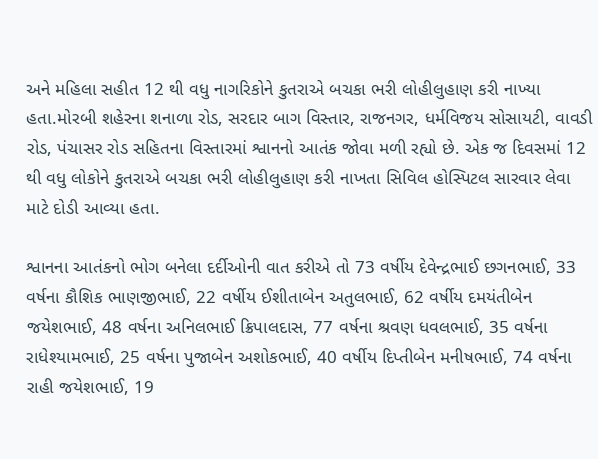અને મહિલા સહીત 12 થી વધુ નાગરિકોને કુતરાએ બચકા ભરી લોહીલુહાણ કરી નાખ્યા હતા.મોરબી શહેરના શનાળા રોડ, સરદાર બાગ વિસ્તાર, રાજનગર, ધર્મવિજય સોસાયટી, વાવડી રોડ, પંચાસર રોડ સહિતના વિસ્તારમાં શ્વાનનો આતંક જોવા મળી રહ્યો છે. એક જ દિવસમાં 12 થી વધુ લોકોને કુતરાએ બચકા ભરી લોહીલુહાણ કરી નાખતા સિવિલ હોસ્પિટલ સારવાર લેવા માટે દોડી આવ્યા હતા.

શ્વાનના આતંકનો ભોગ બનેલા દર્દીઓની વાત કરીએ તો 73 વર્ષીય દેવેન્દ્રભાઈ છગનભાઈ, 33 વર્ષના કૌશિક ભાણજીભાઈ, 22 વર્ષીય ઈશીતાબેન અતુલભાઈ, 62 વર્ષીય દમયંતીબેન જયેશભાઈ, 48 વર્ષના અનિલભાઈ ક્રિપાલદાસ, 77 વર્ષના શ્રવણ ધવલભાઈ, 35 વર્ષના રાધેશ્યામભાઈ, 25 વર્ષના પુજાબેન અશોકભાઈ, 40 વર્ષીય દિપ્તીબેન મનીષભાઈ, 74 વર્ષના રાહી જયેશભાઈ, 19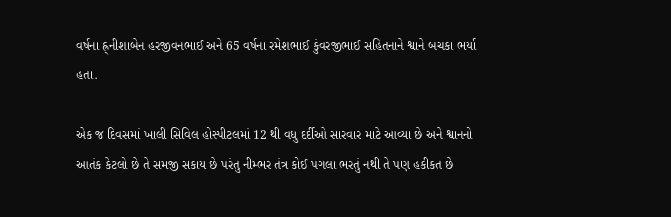વર્ષના હ્ર્નીશાબેન હરજીવનભાઈ અને 65 વર્ષના રમેશભાઈ કુંવરજીભાઈ સહિતનાને શ્વાને બચકા ભર્યા હતા.

એક જ દિવસમાં ખાલી સિવિલ હોસ્પીટલમાં 12 થી વધુ દર્દીઓ સારવાર માટે આવ્યા છે અને શ્વાનનો આતંક કેટલો છે તે સમજી સકાય છે પરંતુ નીમ્ભર તંત્ર કોઈ પગલા ભરતું નથી તે પણ હકીકત છે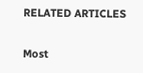RELATED ARTICLES

Most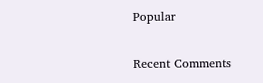Popular

Recent Comments